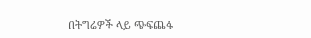በትግሬዎች ላይ ጭፍጨፋ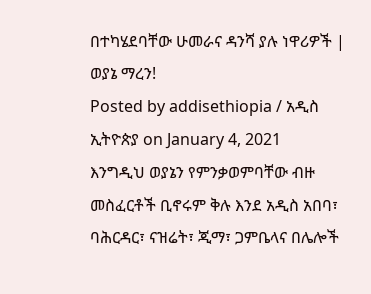በተካሄደባቸው ሁመራና ዳንሻ ያሉ ነዋሪዎች | ወያኔ ማረን!
Posted by addisethiopia / አዲስ ኢትዮጵያ on January 4, 2021
እንግዲህ ወያኔን የምንቃወምባቸው ብዙ መስፈርቶች ቢኖሩም ቅሉ እንደ አዲስ አበባ፣ ባሕርዳር፣ ናዝሬት፣ ጂማ፣ ጋምቤላና በሌሎች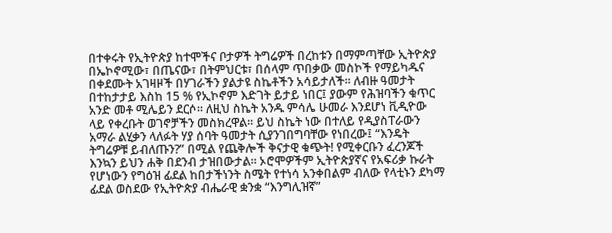በተቀሩት የኢትዮጵያ ከተሞችና ቦታዎች ትግሬዎች በረከቱን በማምጣቸው ኢትዮጵያ በኤኮኖሚው፣ በጤናው፣ በትምህርቱ፣ በሰላም ጥበቃው መስኮች የማይካዱና በቀደሙት አገዛዞች በሃገራችን ያልታዩ ስኬቶችን አሳይታለች። ለብዙ ዓመታት በተከታታይ እስከ 15 % የኢኮኖም እድገት ይታይ ነበር፤ ያውም የሕዝባችን ቁጥር አንድ መቶ ሚሌይን ደርሶ። ለዚህ ስኬት አንዱ ምሳሌ ሁመራ እንደሆነ ቪዲዮው ላይ የቀረቡት ወገኖቻችን መስክረዋል። ይህ ስኬት ነው በተለይ የዲያስፐራውን አማራ ልሂቃን ላለፉት ሃያ ሰባት ዓመታት ሲያንገበግባቸው የነበረው፤ “እንዴት ትግሬዎቹ ይብለጡን?” በሚል የጨቅሎች ቅናታዊ ቁጭት! የሚቀርቡን ፈረንጆች እንኳን ይህን ሐቅ በደንብ ታዝበውታል። ኦሮሞዎችም ኢትዮጵያኛና የአፍሪቃ ኩራት የሆነውን የግዕዝ ፊደል ከበታችነንት ስሜት የተነሳ አንቀበልም ብለው የላቲኑን ደካማ ፊደል ወስደው የኢትዮጵያ ብሔራዊ ቋንቋ “እንግሊዝኛ”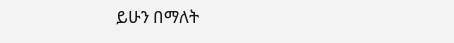ይሁን በማለት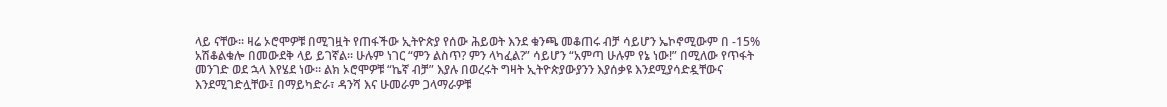ላይ ናቸው። ዛሬ ኦሮሞዎቹ በሚገዟት የጠፋችው ኢትዮጵያ የሰው ሕይወት እንደ ቁንጫ መቆጠሩ ብቻ ሳይሆን ኤኮኖሚውም በ -15% አሽቆልቁሎ በመውደቅ ላይ ይገኛል። ሁሉም ነገር “ምን ልስጥ? ምን ላካፈል?” ሳይሆን “አምጣ ሁሉም የኔ ነው!” በሚለው የጥፋት መንገድ ወደ ኋላ እየሄደ ነው። ልክ ኦሮሞዎቹ “ኬኛ ብቻ” እያሉ በወረሩት ግዛት ኢትዮጵያውያንን እያሰቃዩ እንደሚያሳድዷቸውና እንደሚገድሏቸው፤ በማይካድራ፣ ዳንሻ እና ሁመራም ጋላማራዎቹ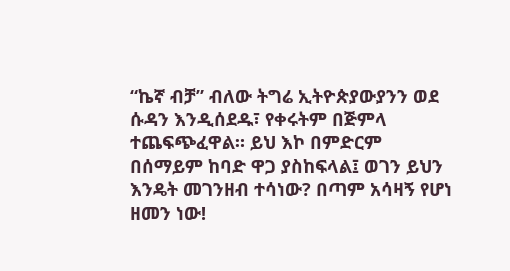“ኬኛ ብቻ” ብለው ትግሬ ኢትዮጵያውያንን ወደ ሱዳን እንዲሰደዱ፣ የቀሩትም በጅምላ ተጨፍጭፈዋል። ይህ እኮ በምድርም በሰማይም ከባድ ዋጋ ያስከፍላል፤ ወገን ይህን እንዴት መገንዘብ ተሳነው? በጣም አሳዛኝ የሆነ ዘመን ነው!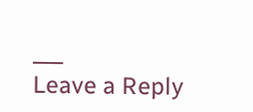___
Leave a Reply